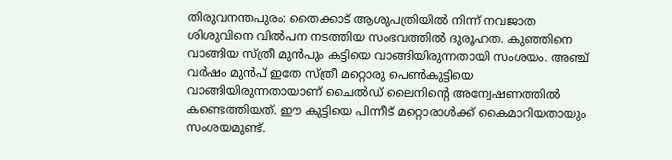തിരുവനന്തപുരം: തൈക്കാട് ആശുപത്രിയില്‍ നിന്ന് നവജാത ശിശുവിനെ വില്‍പന നടത്തിയ സംഭവത്തില്‍ ദുരൂഹത. കുഞ്ഞിനെ വാങ്ങിയ സ്ത്രീ മുന്‍പും കട്ടിയെ വാങ്ങിയിരുന്നതായി സംശയം. അഞ്ച് വര്‍ഷം മുന്‍പ് ഇതേ സ്ത്രീ മറ്റൊരു പെണ്‍കുട്ടിയെ വാങ്ങിയിരുന്നതായാണ് ചൈല്‍ഡ് ലൈനിന്റെ അന്വേഷണത്തില്‍ കണ്ടെത്തിയത്. ഈ കുട്ടിയെ പിന്നീട് മറ്റൊരാള്‍ക്ക് കൈമാറിയതായും സംശയമുണ്ട്.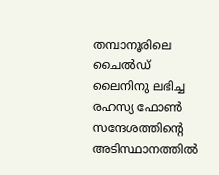തമ്പാനൂരിലെ ചൈല്‍ഡ് ലൈനിനു ലഭിച്ച രഹസ്യ ഫോണ്‍ സന്ദേശത്തിന്റെ അടിസ്ഥാനത്തില്‍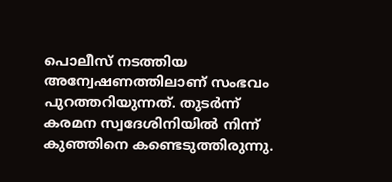പൊലീസ് നടത്തിയ അന്വേഷണത്തിലാണ് സംഭവം പുറത്തറിയുന്നത്. തുടര്‍ന്ന് കരമന സ്വദേശിനിയില്‍ നിന്ന് കുഞ്ഞിനെ കണ്ടെടുത്തിരുന്നു.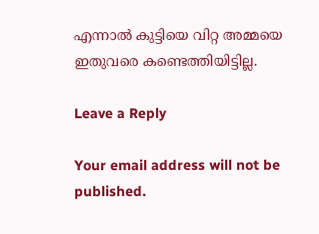എന്നാല്‍ കുട്ടിയെ വിറ്റ അമ്മയെ ഇതുവരെ കണ്ടെത്തിയിട്ടില്ല.

Leave a Reply

Your email address will not be published.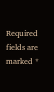Required fields are marked *